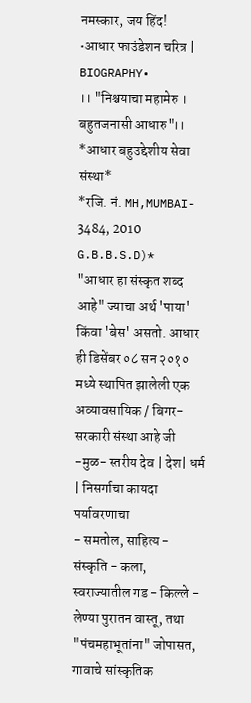नमस्कार, जय हिंद!
•आधार फाउंडेशन चरित्र | BIOGRAPHY•
।। "निश्चयाचा महामेरु । बहुतजनासी आधारु"।।
*आधार बहुउद्देशीय सेवा संस्था*
*रजि. नं. MH,MUMBAI- 3484, 2010 G.B.B.S.D)*
"आधार हा संस्कृत शब्द आहे" ज्याचा अर्थ 'पाया' किंवा 'बेस' असतो. आधार ही डिसेंबर ०८ सन २०१० मध्ये स्थापित झालेली एक अव्यावसायिक / बिगर-सरकारी संस्था आहे जी -मुळ- स्तरीय देव | देश| धर्म | निसर्गाचा कायदा पर्यावरणाचा
- समतोल, साहित्य - संस्कृति - कला, स्वराज्यातील गड - किल्ले - लेण्या पुरातन वास्तू, तथा "पंचमहाभूतांना" जोपासत, गावाचे सांस्कृतिक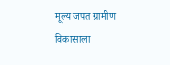मूल्य जपत ग्रामीण विकासाला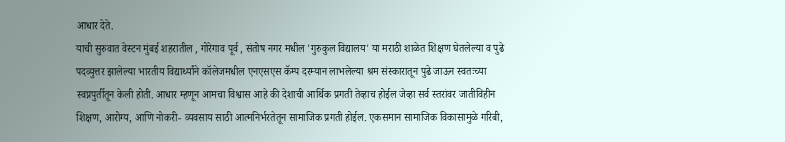आधार देते.
याची सुरुवात वेस्टन मुंबई शहरातील , गोरेगाव पूर्व , संतोष नगर मधील 'गुरुकुल विद्यालय' या मराठी शाळेत शिक्षण घेतलेल्या व पुढे पदव्युत्तर झालेल्या भारतीय विद्यार्थ्यांने कॉलेजमधील एनएसएस कॅम्प दरम्यान लाभलेल्या श्रम संस्कारातून पुढे जाऊन स्वतःच्या स्वप्नपुर्तीतून केली होती. आधार म्हणून आमचा विश्वास आहे की देशाची आर्थिक प्रगती तेव्हाच होईल जेव्हा सर्व स्तरांवर जातीविहीन शिक्षण, आरोग्य, आणि नोकरी- व्यवसाय साठी आत्मनिर्भरतेतून सामाजिक प्रगती होईल. एकसमान सामाजिक विकासामुळे गरिबी,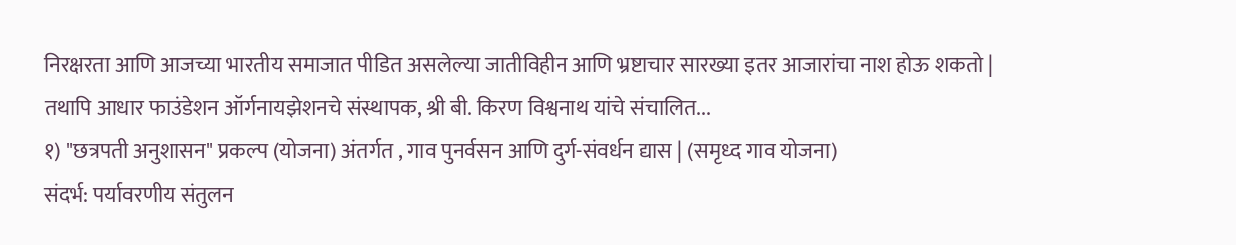निरक्षरता आणि आजच्या भारतीय समाजात पीडित असलेल्या जातीविहीन आणि भ्रष्टाचार सारख्या इतर आजारांचा नाश होऊ शकतो |
तथापि आधार फाउंडेशन ऑर्गनायझेशनचे संस्थापक, श्री बी. किरण विश्वनाथ यांचे संचालित...
१) "छत्रपती अनुशासन" प्रकल्प (योजना) अंतर्गत , गाव पुनर्वसन आणि दुर्ग-संवर्धन द्यास | (समृध्द गाव योजना)
संदर्भ: पर्यावरणीय संतुलन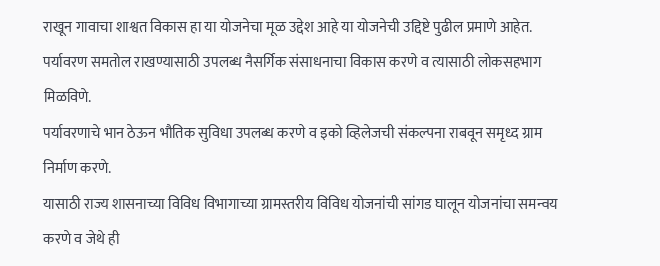राखून गावाचा शाश्वत विकास हा या योजनेचा मूळ उद्देश आहे या योजनेची उद्दिष्टे पुढील प्रमाणे आहेत.
पर्यावरण समतोल राखण्यासाठी उपलब्ध नैसर्गिक संसाधनाचा विकास करणे व त्यासाठी लोकसहभाग मिळविणे.
पर्यावरणाचे भान ठेऊन भौतिक सुविधा उपलब्ध करणे व इको व्हिलेजची संकल्पना राबवून समृध्द ग्राम निर्माण करणे.
यासाठी राज्य शासनाच्या विविध विभागाच्या ग्रामस्तरीय विविध योजनांची सांगड घालून योजनांचा समन्वय करणे व जेथे ही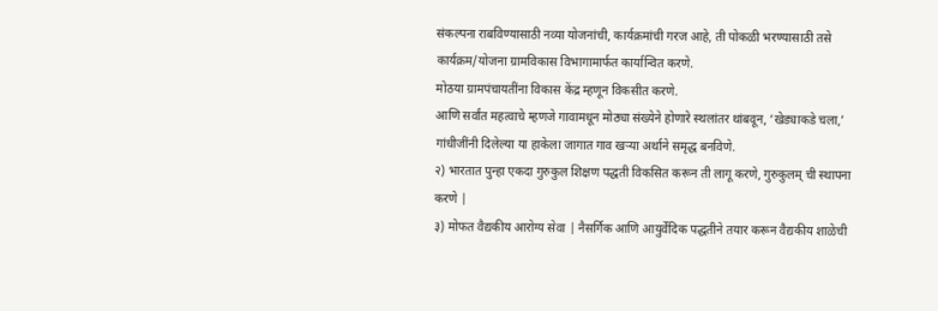संकल्पना राबविण्यासाठी नव्या योजनांची, कार्यक्रमांची गरज आहे, ती पोकळी भरण्यासाठी तसे कार्यक्रम/योजना ग्रामविकास विभागामार्फत कार्यान्वित करणे.
मोठया ग्रामपंचायतींना विकास केंद्र म्हणून विकसीत करणे.
आणि सर्वांत महत्वाचे म्हणजे गावामधून मोठ्या संख्येने होणारे स्थलांतर थांबवून, ‘खेड्याकडे चला,’ गांधीजींनी दिलेल्या या हाकेला जागात गाव खऱ्या अर्थाने समृद्ध बनविणे.
२) भारतात पुन्हा एकदा गुरुकुल शिक्षण पद्धती विकसित करून ती लागू करणे, गुरुकुलम् ची स्थापना करणे |
३) मोफत वैद्यकीय आरोग्य सेवा | नैसर्गिक आणि आयुर्वेदिक पद्धतीने तयार करून वैद्यकीय शाळेची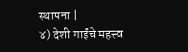स्थापना |
४) देशी गाईंचे महत्त्व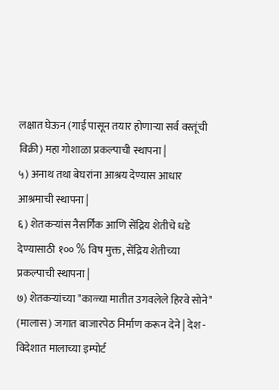लक्षात घेऊन (गाई पासून तयार होणाऱ्या सर्व वस्तूंची विक्री) महा गोशाळा प्रकल्पाची स्थापना |
५) अनाथ तथा बेघरांना आश्रय देण्यास आधार आश्रमाची स्थापना |
६) शेतकऱ्यांस नैसर्गिक आणि सेंद्रिय शेतीचे धडे देण्यासाठी १०० % विष मुक्त, सेंद्रिय शेतीच्या प्रकल्पाची स्थापना |
७) शेतकऱ्यांच्या "काळ्या मातीत उगवलेले हिरवे सोने" (मालास) जगात बाजारपेठ निर्माण करून देने | देश - विदेशात मालाच्या इम्पोर्ट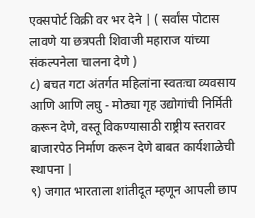एक्सपोर्ट विक्री वर भर देने | ( सर्वांस पोटास लावणे या छत्रपती शिवाजी महाराज यांच्या संकल्पनेला चालना देणे )
८) बचत गटा अंतर्गत महिलांना स्वतःचा व्यवसाय आणि आणि लघु - मोठ्या गृह उद्योगांची निर्मिती करून देणे, वस्तू विकण्यासाठी राष्ट्रीय स्तरावर बाजारपेठ निर्माण करून देणे बाबत कार्यशाळेची स्थापना |
९) जगात भारताला शांतीदूत म्हणून आपली छाप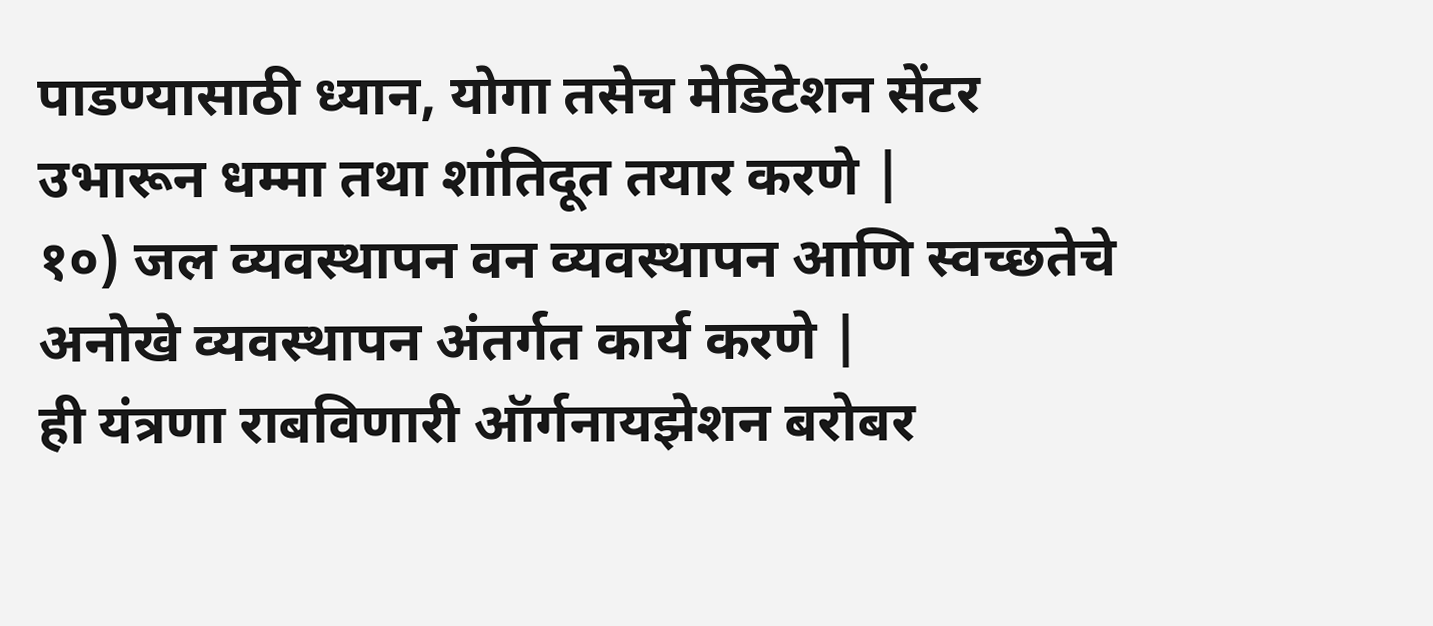पाडण्यासाठी ध्यान, योगा तसेच मेडिटेशन सेंटर उभारून धम्मा तथा शांतिदूत तयार करणे |
१०) जल व्यवस्थापन वन व्यवस्थापन आणि स्वच्छतेचे अनोखे व्यवस्थापन अंतर्गत कार्य करणे |
ही यंत्रणा राबविणारी ऑर्गनायझेशन बरोबर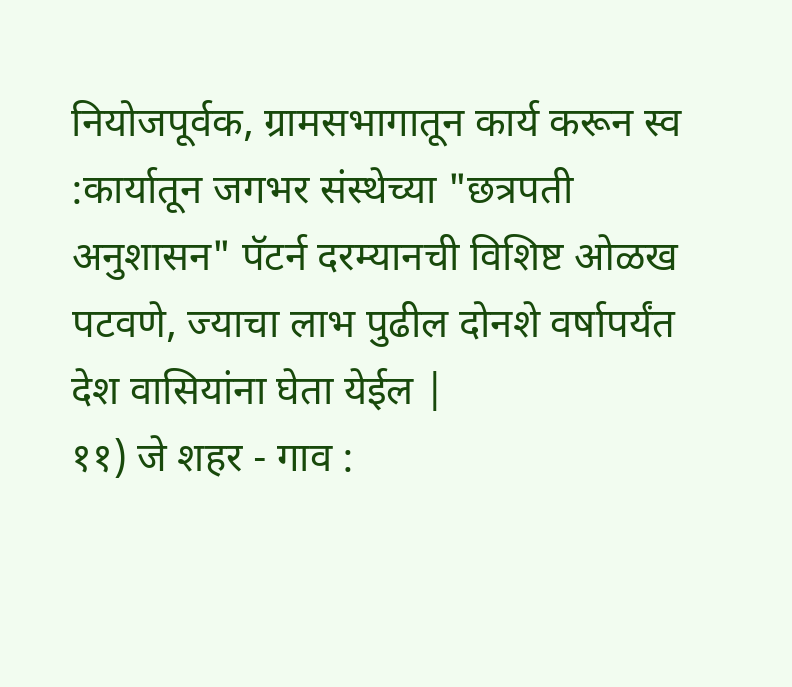नियोजपूर्वक, ग्रामसभागातून कार्य करून स्व :कार्यातून जगभर संस्थेच्या "छत्रपती अनुशासन" पॅटर्न दरम्यानची विशिष्ट ओळख पटवणे, ज्याचा लाभ पुढील दोनशे वर्षापर्यंत देश वासियांना घेता येईल |
११) जे शहर - गाव :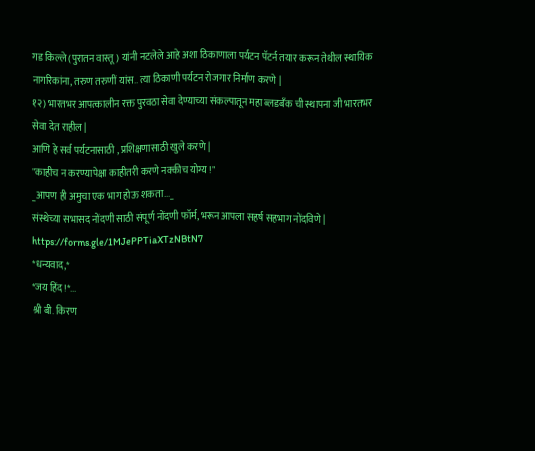गड किल्ले (पुरातन वास्तू) यांनी नटलेले आहे अशा ठिकाणाला पर्यटन पॅटर्न तयार करून तेथील स्थायिक नागरिकांना, तरुण तरुणीं यांस.. त्या ठिकाणी पर्यटन रोजगार निर्माण करणे |
१२) भारतभर आपत्कालीन रक्त पुरवठा सेवा देण्याच्या संकल्पातून महा ब्लडबँक ची स्थापना जी भारतभर सेवा देत राहील |
आणि हे सर्व पर्यटनासाठी , प्रशिक्षणासाठी खुले करणे |
"काहीच न करण्यापेक्षा काहीतरी करणे नक्कीच योग्य !"
_आपण ही अमुचा एक भाग होऊ शकता..._
संस्थेच्या सभासद नोंदणी साठी संपूर्ण नोंदणी फॉर्म, भरून आपला सहर्ष सहभाग नोंदविणे |
https://forms.gle/1MJePPTiaXTzNBtN7
*धन्यवाद,*
*जय हिंद !*...
श्री बी. किरण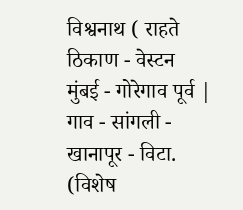विश्वनाथ ( राहते ठिकाण - वेस्टन मुंबई - गोरेगाव पूर्व | गाव - सांगली - खानापूर - विटा. (विशेष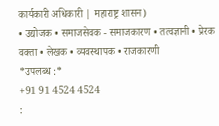कार्यकारी अधिकारी | महाराष्ट्र शासन)
• उद्योजक • समाजसेवक - समाजकारण • तत्वज्ञानी • प्रेरक वक्ता • लेखक • व्यवस्थापक • राजकारणी
*उपलब्ध :*
+91 91 4524 4524
: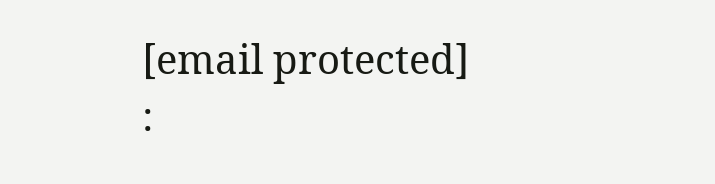[email protected]
: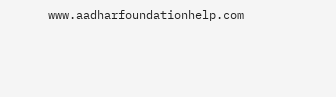www.aadharfoundationhelp.com